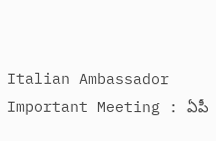Italian Ambassador Important Meeting : ఏపీ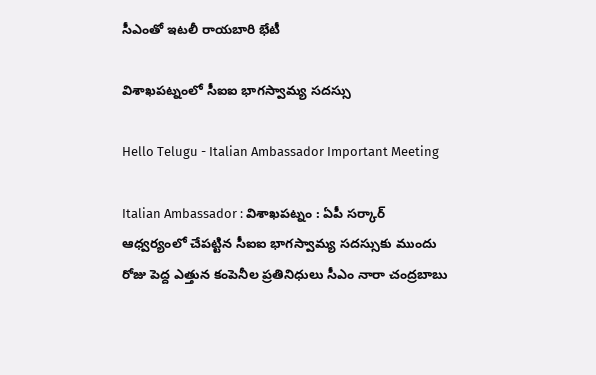సీఎంతో ఇట‌లీ రాయ‌బారి భేటీ

విశాఖ‌ప‌ట్నంలో సీఐఐ భాగ‌స్వామ్య స‌ద‌స్సు

Hello Telugu - Italian Ambassador Important Meeting

Italian Ambassador : విశాఖ‌పట్నం : ఏపీ స‌ర్కార్ ఆధ్వ‌ర్యంలో చేప‌ట్టిన సీఐఐ భాగ‌స్వామ్య స‌ద‌స్సుకు ముందు రోజు పెద్ద ఎత్తున కంపెనీల ప్ర‌తినిధులు సీఎం నారా చంద్ర‌బాబు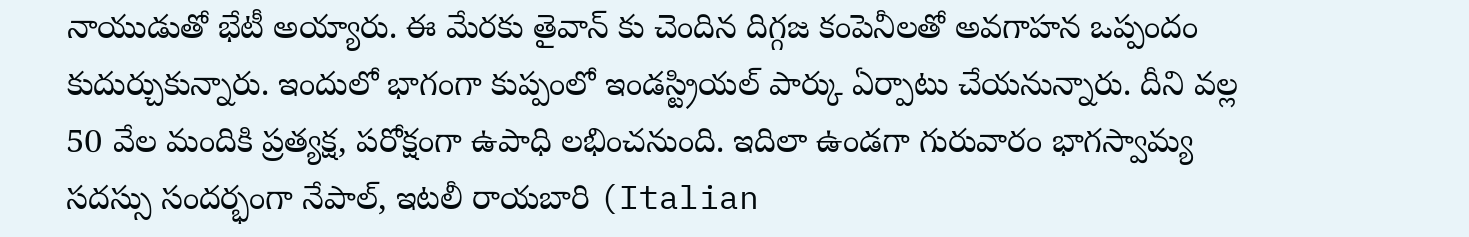నాయుడుతో భేటీ అయ్యారు. ఈ మేర‌కు తైవాన్ కు చెందిన దిగ్గ‌జ కంపెనీలతో అవ‌గాహ‌న ఒప్పందం కుదుర్చుకున్నారు. ఇందులో భాగంగా కుప్పంలో ఇండస్ట్రియ‌ల్ పార్కు ఏర్పాటు చేయ‌నున్నారు. దీని వ‌ల్ల 50 వేల మందికి ప్ర‌త్య‌క్ష‌, ప‌రోక్షంగా ఉపాధి ల‌భించ‌నుంది. ఇదిలా ఉండ‌గా గురువారం భాగస్వామ్య సదస్సు సందర్భంగా నేపాల్‌, ఇటలీ రాయబారి (Italian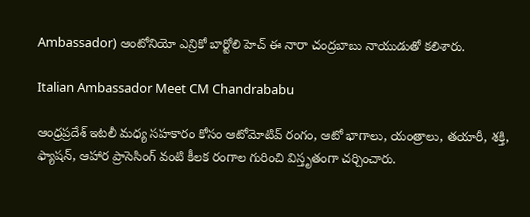Ambassador) ఆంటోనియో ఎన్రికో బార్టోలి హెచ్ ఈ నారా చంద్ర‌బాబు నాయుడుతో క‌లిశారు.

Italian Ambassador Meet CM Chandrababu

ఆంధ్రప్రదేశ్ ఇటలీ మధ్య సహకారం కోసం ఆటోమోటివ్ రంగం, ఆటో భాగాలు, యంత్రాలు, తయారీ, శక్తి, ఫ్యాషన్, ఆహార ప్రాసెసింగ్ వంటి కీలక రంగాల గురించి విస్తృతంగా చర్చించారు.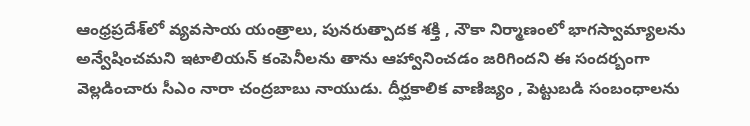ఆంధ్రప్రదేశ్‌లో వ్యవసాయ యంత్రాలు, పునరుత్పాదక శక్తి , నౌకా నిర్మాణంలో భాగస్వామ్యాలను అన్వేషించమని ఇటాలియన్ కంపెనీలను తాను ఆహ్వానించడం జ‌రిగింద‌ని ఈ సంద‌ర్బంగా వెల్ల‌డించారు సీఎం నారా చంద్ర‌బాబు నాయుడు. దీర్ఘకాలిక వాణిజ్యం , పెట్టుబడి సంబంధాలను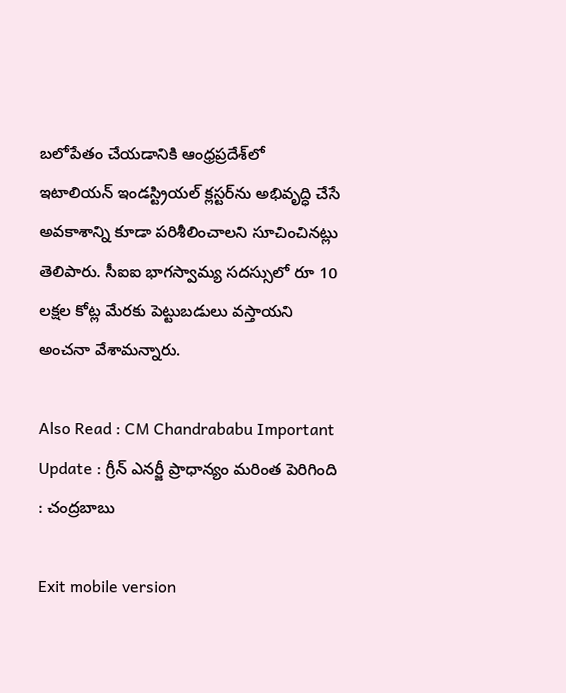బలోపేతం చేయడానికి ఆంధ్రప్రదేశ్‌లో ఇటాలియన్ ఇండస్ట్రియల్ క్లస్టర్‌ను అభివృద్ధి చేసే అవకాశాన్ని కూడా ప‌రిశీలించాల‌ని సూచించిన‌ట్లు తెలిపారు. సీఐఐ భాగ‌స్వామ్య స‌ద‌స్సులో రూ 10 ల‌క్ష‌ల కోట్ల మేర‌కు పెట్టుబ‌డులు వ‌స్తాయ‌ని అంచ‌నా వేశామ‌న్నారు.

Also Read : CM Chandrababu Important Update : గ్రీన్ ఎన‌ర్జీ ప్రాధాన్యం మ‌రింత పెరిగింది : చంద్ర‌బాబు

Exit mobile version